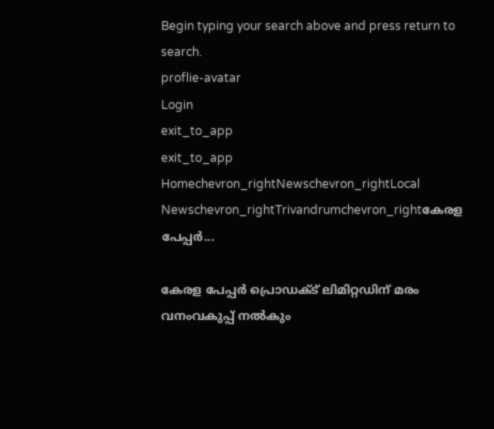Begin typing your search above and press return to search.
proflie-avatar
Login
exit_to_app
exit_to_app
Homechevron_rightNewschevron_rightLocal Newschevron_rightTrivandrumchevron_rightകേരള പേപ്പര്‍...

കേരള പേപ്പര്‍ പ്രൊഡക്ട് ലിമിറ്റഡിന് മരം വനംവകുപ്പ് നൽകും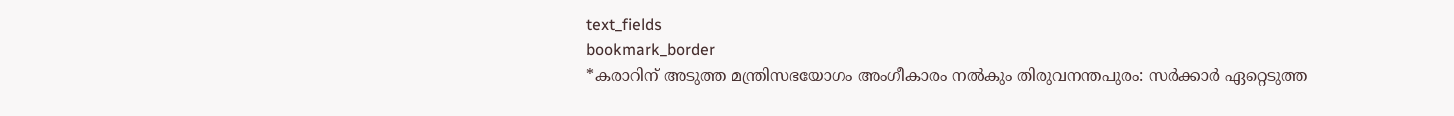text_fields
bookmark_border
*കരാറിന് അടുത്ത മന്ത്രിസഭയോഗം അംഗീകാരം നൽകും തിരുവനന്തപുരം: സർക്കാർ ഏറ്റെടുത്ത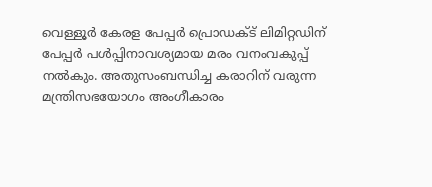വെള്ളൂർ കേരള പേപ്പര്‍ പ്രൊഡക്ട് ലിമിറ്റഡിന് പേപ്പർ പൾപ്പിനാവശ്യമായ മരം വനംവകുപ്പ് നൽകും. അതുസംബന്ധിച്ച കരാറിന് വരുന്ന മന്ത്രിസഭയോഗം അംഗീകാരം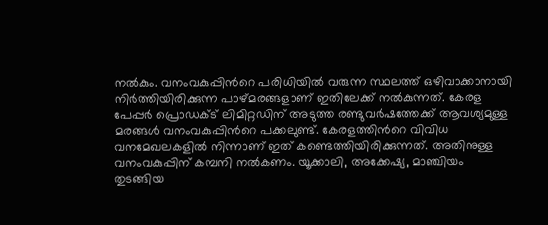നൽകും. വനംവകുപ്പിന്‍റെ പരിധിയിൽ വരുന്ന സ്ഥലത്ത് ഒഴിവാക്കാനായി നിർത്തിയിരിക്കുന്ന പാഴ്മരങ്ങളാണ് ഇതിലേക്ക് നൽകുന്നത്. കേരള പേപ്പര്‍ പ്രൊഡക്ട് ലിമിറ്റഡിന് അടുത്ത രണ്ടുവർഷത്തേക്ക് ആവശ്യമുള്ള മരങ്ങൾ വനംവകുപ്പിന്‍റെ പക്കലുണ്ട്. കേരളത്തിന്‍റെ വിവിധ വനമേഖലകളിൽ നിന്നാണ് ഇത് കണ്ടെത്തിയിരിക്കുന്നത്. അതിനുള്ള വനംവകുപ്പിന് കമ്പനി നൽകണം. യൂക്കാലി, അക്കേഷ്യ, മാഞ്ചിയം തുടങ്ങിയ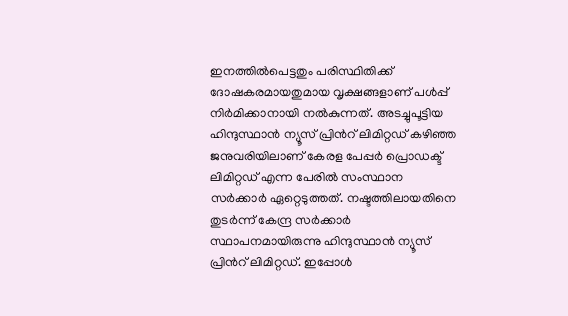ഇനത്തിൽപെട്ടതും പരിസ്ഥിതിക്ക് ദോഷകരമായതുമായ വൃക്ഷങ്ങളാണ് പൾപ്പ് നിർമിക്കാനായി നൽകുന്നത്. അടച്ചുപൂട്ടിയ ഹിന്ദുസ്ഥാന്‍ ന്യൂസ് പ്രിന്‍റ് ലിമിറ്റഡ് കഴിഞ്ഞ ജനുവരിയിലാണ് കേരള പേപ്പര്‍ പ്രൊഡക്ട് ലിമിറ്റഡ് എന്ന പേരില്‍ സംസ്ഥാന സര്‍ക്കാര്‍ ഏറ്റെടുത്തത്. നഷ്ടത്തിലായതിനെ തുടര്‍ന്ന് കേന്ദ്ര സര്‍ക്കാര്‍ സ്ഥാപനമായിരുന്നു ഹിന്ദുസ്ഥാന്‍ ന്യൂസ് പ്രിന്‍റ് ലിമിറ്റഡ്. ഇപ്പോൾ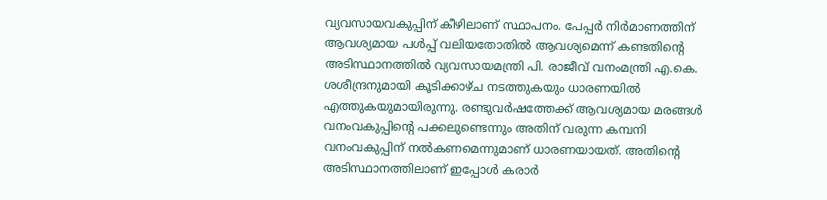വ്യവസായവകുപ്പിന് കീഴിലാണ് സ്ഥാപനം. പേപ്പർ നിർമാണത്തിന് ആവശ്യമായ പൾപ്പ് വലിയതോതിൽ ആവശ്യമെന്ന് കണ്ടതിന്‍റെ അടിസ്ഥാനത്തിൽ വ്യവസായമന്ത്രി പി. രാജീവ് വനംമന്ത്രി എ.കെ. ശശീന്ദ്രനുമായി കൂടിക്കാഴ്ച നടത്തുകയും ധാരണയിൽ എത്തുകയുമായിരുന്നു. രണ്ടുവർഷത്തേക്ക് ആവശ്യമായ മരങ്ങൾ വനംവകുപ്പിന്‍റെ പക്കലുണ്ടെന്നും അതിന് വരുന്ന കമ്പനി വനംവകുപ്പിന് നൽകണമെന്നുമാണ് ധാരണയായത്. അതിന്‍റെ അടിസ്ഥാനത്തിലാണ് ഇപ്പോൾ കരാർ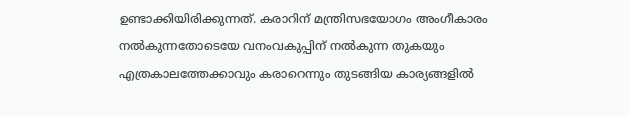ഉണ്ടാക്കിയിരിക്കുന്നത്. കരാറിന് മന്ത്രിസഭയോഗം അംഗീകാരം നൽകുന്നതോടെയേ വനംവകുപ്പിന് നൽകുന്ന തുകയും എത്രകാലത്തേക്കാവും കരാറെന്നും തുടങ്ങിയ കാര്യങ്ങളിൽ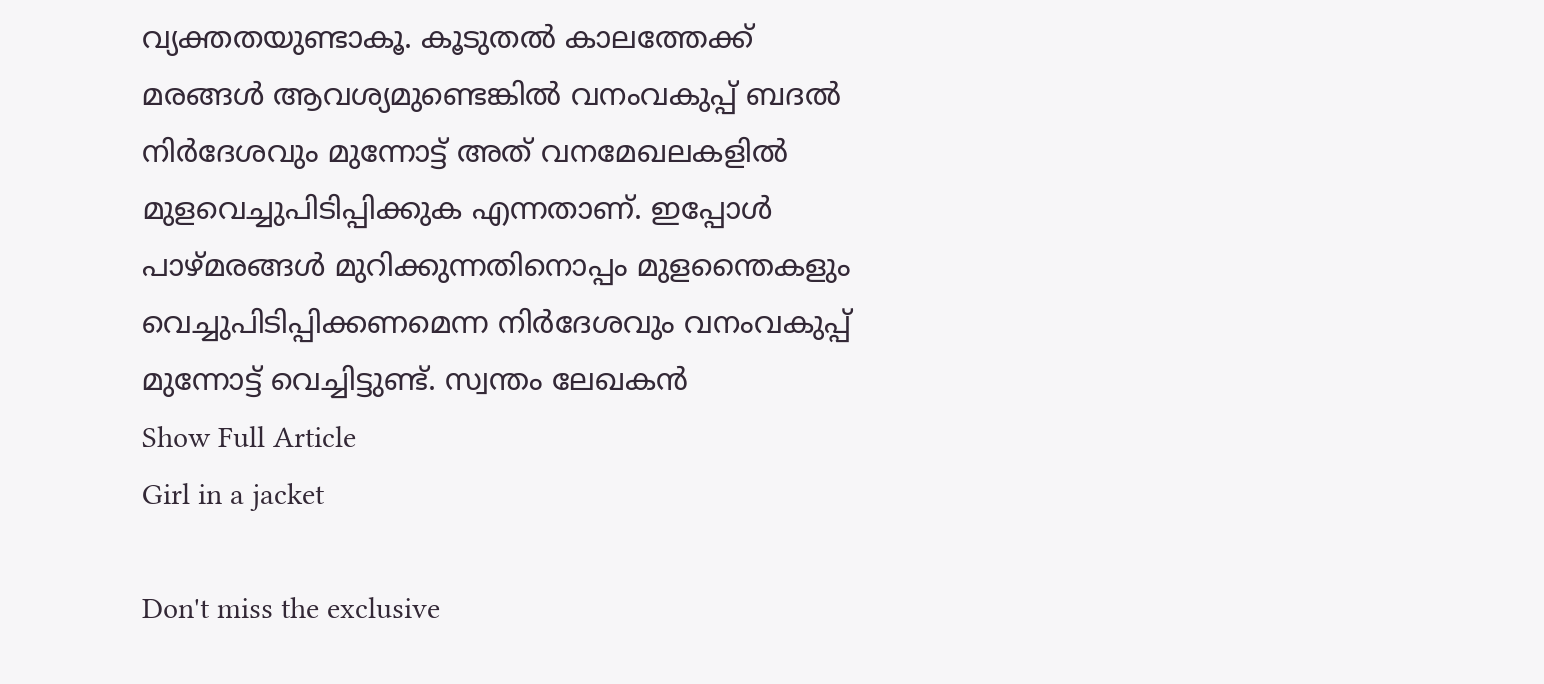വ്യക്തതയുണ്ടാകൂ. കൂടുതൽ കാലത്തേക്ക് മരങ്ങൾ ആവശ്യമുണ്ടെങ്കിൽ വനംവകുപ്പ് ബദൽ നിർദേശവും മുന്നോട്ട് അത് വനമേഖലകളിൽ മുളവെച്ചുപിടിപ്പിക്കുക എന്നതാണ്. ഇപ്പോൾ പാഴ്മരങ്ങൾ മുറിക്കുന്നതിനൊപ്പം മുളന്തൈകളും വെച്ചുപിടിപ്പിക്കണമെന്ന നിർദേശവും വനംവകുപ്പ് മുന്നോട്ട് വെച്ചിട്ടുണ്ട്. സ്വന്തം ലേഖകൻ
Show Full Article
Girl in a jacket

Don't miss the exclusive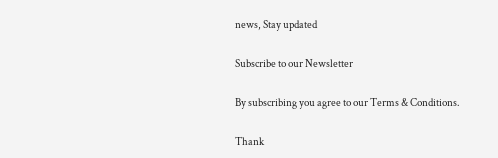news, Stay updated

Subscribe to our Newsletter

By subscribing you agree to our Terms & Conditions.

Thank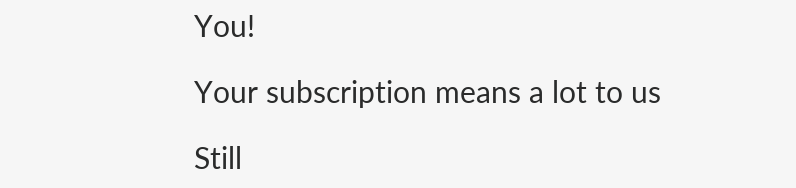You!

Your subscription means a lot to us

Still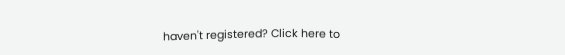haven't registered? Click here to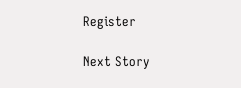Register

Next Story